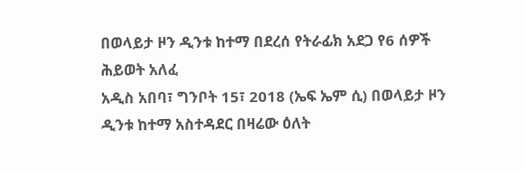በወላይታ ዞን ዲንቱ ከተማ በደረሰ የትራፊክ አደጋ የ6 ሰዎች ሕይወት አለፈ
አዲስ አበባ፣ ግንቦት 15፣ 2018 (ኤፍ ኤም ሲ) በወላይታ ዞን ዲንቱ ከተማ አስተዳደር በዛሬው ዕለት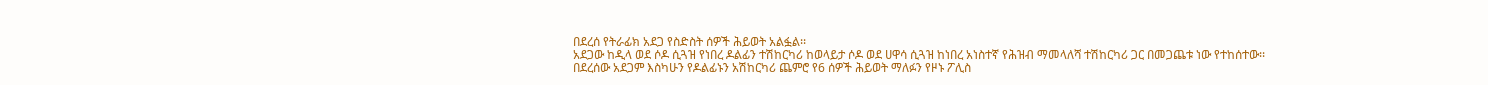በደረሰ የትራፊክ አደጋ የስድስት ሰዎች ሕይወት አልፏል፡፡
አደጋው ከዲላ ወደ ሶዶ ሲጓዝ የነበረ ዶልፊን ተሽከርካሪ ከወላይታ ሶዶ ወደ ሀዋሳ ሲጓዝ ከነበረ አነስተኛ የሕዝብ ማመላለሻ ተሽከርካሪ ጋር በመጋጨቱ ነው የተከሰተው፡፡
በደረሰው አደጋም እስካሁን የዶልፊኑን አሽከርካሪ ጨምሮ የ6 ሰዎች ሕይወት ማለፉን የዞኑ ፖሊስ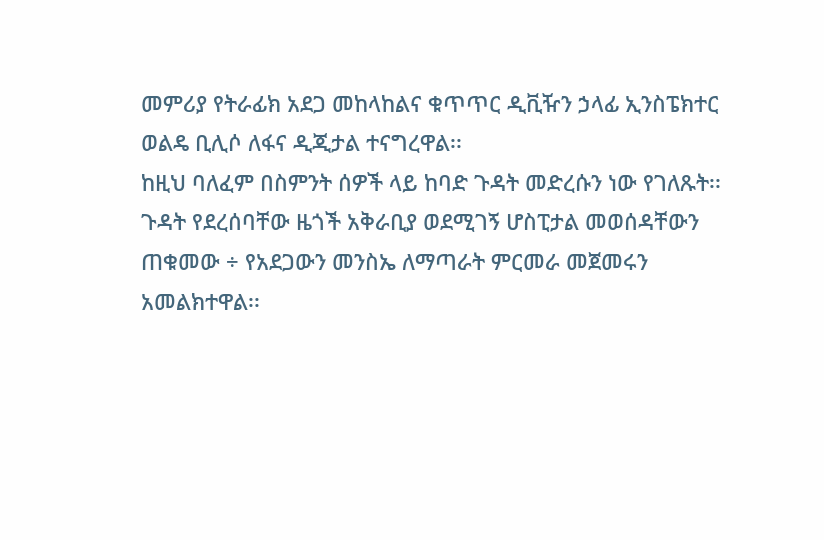መምሪያ የትራፊክ አደጋ መከላከልና ቁጥጥር ዲቪዥን ኃላፊ ኢንስፔክተር ወልዴ ቢሊሶ ለፋና ዲጂታል ተናግረዋል፡፡
ከዚህ ባለፈም በስምንት ሰዎች ላይ ከባድ ጉዳት መድረሱን ነው የገለጹት፡፡
ጉዳት የደረሰባቸው ዜጎች አቅራቢያ ወደሚገኝ ሆስፒታል መወሰዳቸውን ጠቁመው ÷ የአደጋውን መንስኤ ለማጣራት ምርመራ መጀመሩን አመልክተዋል፡፡